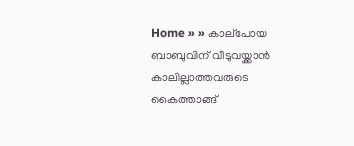Home » » കാല്‌പോയ ബാബുവിന് വീടുവയ്ക്കാന്‍ കാലില്ലാത്തവരുടെ കൈത്താങ്ങ്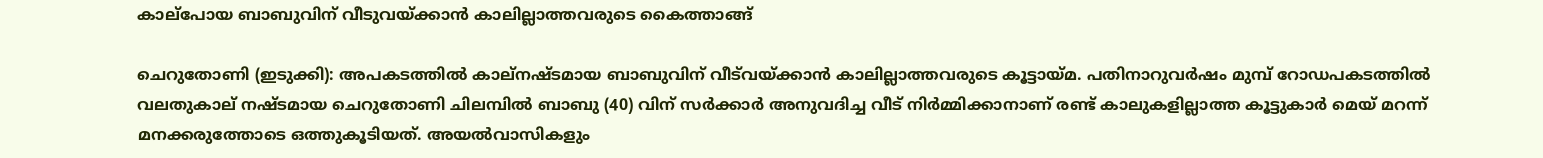കാല്‌പോയ ബാബുവിന് വീടുവയ്ക്കാന്‍ കാലില്ലാത്തവരുടെ കൈത്താങ്ങ്

ചെറുതോണി (ഇടുക്കി): അപകടത്തില്‍ കാല്‌നഷ്ടമായ ബാബുവിന് വീട്‌വയ്ക്കാന്‍ കാലില്ലാത്തവരുടെ കൂട്ടായ്മ. പതിനാറുവര്‍ഷം മുമ്പ് റോഡപകടത്തില്‍ വലതുകാല് നഷ്ടമായ ചെറുതോണി ചിലമ്പില്‍ ബാബു (40) വിന് സര്‍ക്കാര്‍ അനുവദിച്ച വീട് നിര്‍മ്മിക്കാനാണ് രണ്ട് കാലുകളില്ലാത്ത കൂട്ടുകാര്‍ മെയ് മറന്ന് മനക്കരുത്തോടെ ഒത്തുകൂടിയത്. അയല്‍വാസികളും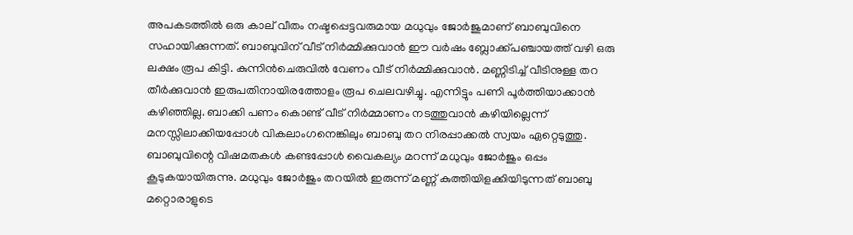അപകടത്തില്‍ ഒരു കാല് വീതം നഷ്ടപ്പെട്ടവരുമായ മധുവും ജോര്‍ജുമാണ് ബാബുവിനെ സഹായിക്കുന്നത്. ബാബുവിന് വീട് നിര്‍മ്മിക്കുവാന്‍ ഈ വര്‍ഷം ബ്ലോക്ക്പഞ്ചായത്ത് വഴി ഒരു ലക്ഷം രൂപ കിട്ടി. കുന്നിന്‍ചെരുവില്‍ വേണം വീട് നിര്‍മ്മിക്കുവാന്‍. മണ്ണിടിച്ച് വീടിനുള്ള തറ തീര്‍ക്കുവാന്‍ ഇരുപതിനായിരത്തോളം രൂപ ചെലവഴിച്ചു. എന്നിട്ടും പണി പൂര്‍ത്തിയാക്കാന്‍ കഴിഞ്ഞില്ല. ബാക്കി പണം കൊണ്ട് വീട് നിര്‍മ്മാണം നടത്തുവാന്‍ കഴിയില്ലെന്ന് മനസ്സിലാക്കിയപ്പോള്‍ വികലാംഗനെങ്കിലും ബാബു തറ നിരപ്പാക്കല്‍ സ്വയം ഏറ്റെടുത്തു. ബാബുവിന്റെ വിഷമതകള്‍ കണ്ടപ്പോള്‍ വൈകല്യം മറന്ന് മധുവും ജോര്‍ജും ഒപ്പം കൂടുകയായിരുന്നു. മധുവും ജോര്‍ജും തറയില്‍ ഇരുന്ന് മണ്ണ് കുത്തിയിളക്കിയിടുന്നത് ബാബു മറ്റൊരാളുടെ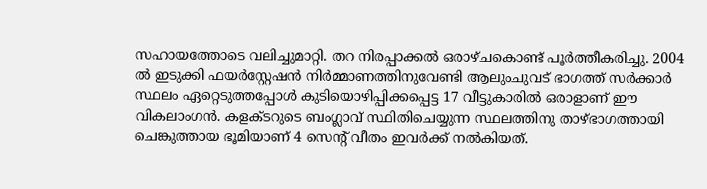സഹായത്തോടെ വലിച്ചുമാറ്റി. തറ നിരപ്പാക്കല്‍ ഒരാഴ്ചകൊണ്ട് പൂര്‍ത്തീകരിച്ചു. 2004 ല്‍ ഇടുക്കി ഫയര്‍‌സ്റ്റേഷന്‍ നിര്‍മ്മാണത്തിനുവേണ്ടി ആലുംചുവട് ഭാഗത്ത് സര്‍ക്കാര്‍ സ്ഥലം ഏറ്റെടുത്തപ്പോള്‍ കുടിയൊഴിപ്പിക്കപ്പെട്ട 17 വീട്ടുകാരില്‍ ഒരാളാണ് ഈ വികലാംഗന്‍. കളക്ടറുടെ ബംഗ്ലാവ് സ്ഥിതിചെയ്യുന്ന സ്ഥലത്തിനു താഴ്ഭാഗത്തായി ചെങ്കുത്തായ ഭൂമിയാണ് 4 സെന്റ് വീതം ഇവര്‍ക്ക് നല്‍കിയത്.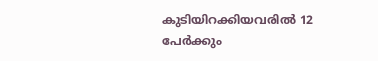കുടിയിറക്കിയവരില്‍ 12 പേര്‍ക്കും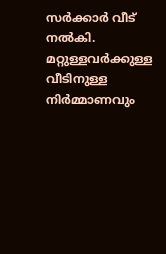സര്‍ക്കാര്‍ വീട് നല്‍കി. മറ്റുള്ളവര്‍ക്കുള്ള വീടിനുള്ള നിര്‍മ്മാണവും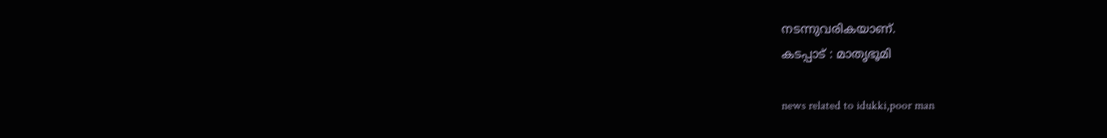നടന്നുവരികയാണ്.
കടപ്പാട് : മാതൃഭൂമി

news related to idukki,poor man